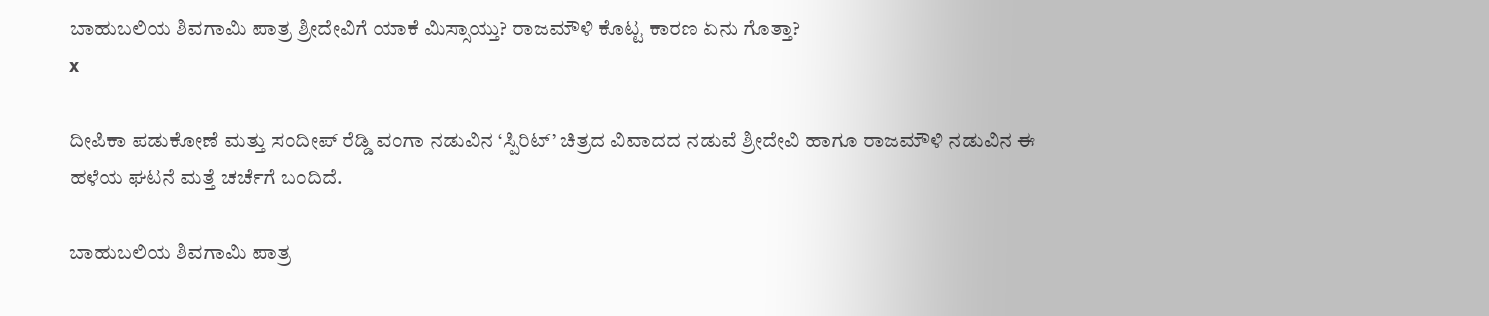ಬಾಹುಬಲಿಯ ಶಿವಗಾಮಿ ಪಾತ್ರ ಶ್ರೀದೇವಿಗೆ ಯಾಕೆ ಮಿಸ್ಸಾಯ್ತು? ರಾಜಮೌಳಿ ಕೊಟ್ಟ ಕಾರಣ ಏನು ಗೊತ್ತಾ?
x

ದೀಪಿಕಾ ಪಡುಕೋಣೆ ಮತ್ತು ಸಂದೀಪ್ ರೆಡ್ಡಿ ವಂಗಾ ನಡುವಿನ ‘ಸ್ಪಿರಿಟ್’ ಚಿತ್ರದ ವಿವಾದದ ನಡುವೆ ಶ್ರೀದೇವಿ ಹಾಗೂ ರಾಜಮೌಳಿ ನಡುವಿನ ಈ ಹಳೆಯ ಘಟನೆ ಮತ್ತೆ ಚರ್ಚೆಗೆ ಬಂದಿದೆ.

ಬಾಹುಬಲಿಯ ಶಿವಗಾಮಿ ಪಾತ್ರ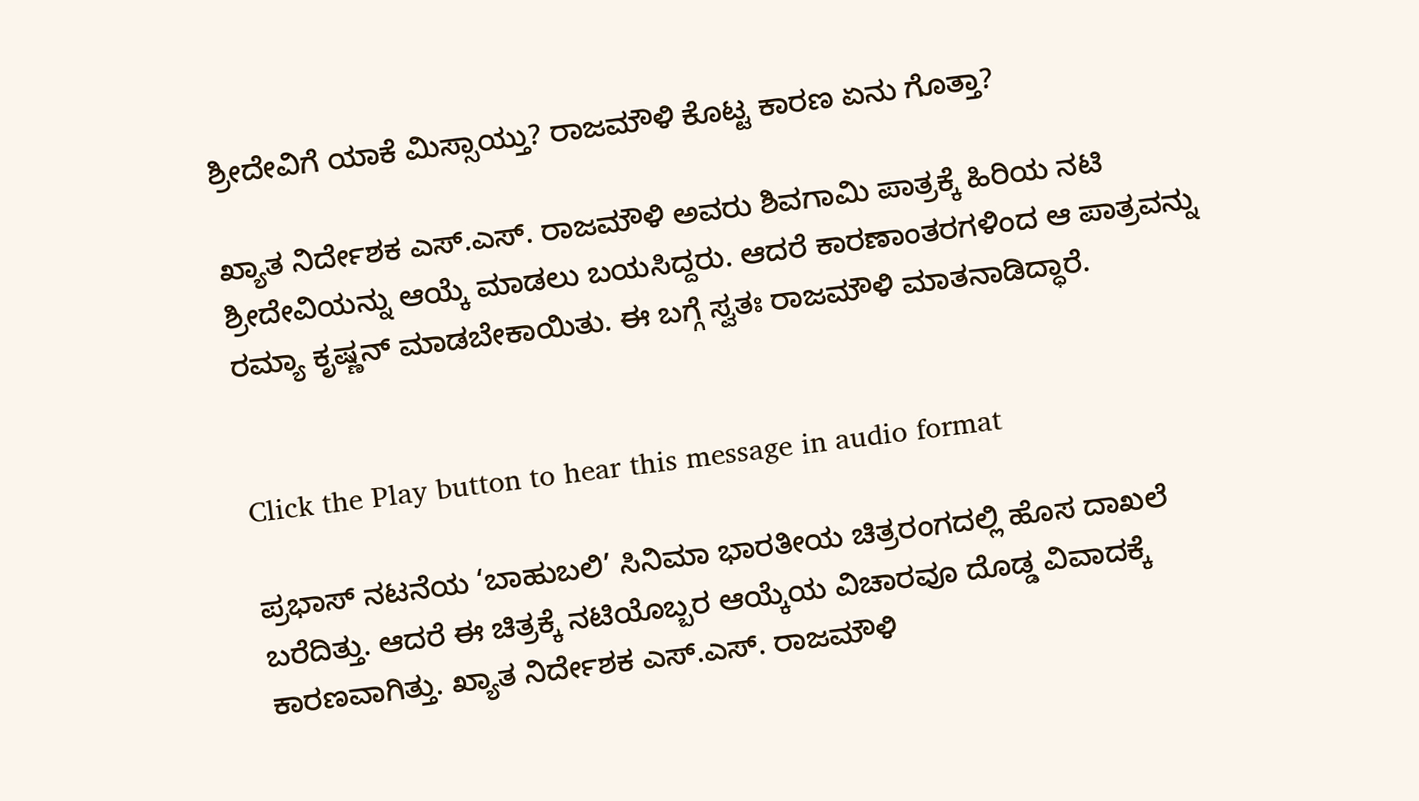ಶ್ರೀದೇವಿಗೆ ಯಾಕೆ ಮಿಸ್ಸಾಯ್ತು? ರಾಜಮೌಳಿ ಕೊಟ್ಟ ಕಾರಣ ಏನು ಗೊತ್ತಾ?

ಖ್ಯಾತ ನಿರ್ದೇಶಕ ಎಸ್‌.ಎಸ್‌. ರಾಜಮೌಳಿ ಅವರು ಶಿವಗಾಮಿ ಪಾತ್ರಕ್ಕೆ ಹಿರಿಯ ನಟಿ ಶ್ರೀದೇವಿಯನ್ನು ಆಯ್ಕೆ ಮಾಡಲು ಬಯಸಿದ್ದರು. ಆದರೆ ಕಾರಣಾಂತರಗಳಿಂದ ಆ ಪಾತ್ರವನ್ನು ರಮ್ಯಾ ಕೃಷ್ಣನ್‌ ಮಾಡಬೇಕಾಯಿತು. ಈ ಬಗ್ಗೆ ಸ್ವತಃ ರಾಜಮೌಳಿ ಮಾತನಾಡಿದ್ಧಾರೆ.


Click the Play button to hear this message in audio format

ಪ್ರಭಾಸ್ ನಟನೆಯ ‘ಬಾಹುಬಲಿ’ ಸಿನಿಮಾ ಭಾರತೀಯ ಚಿತ್ರರಂಗದಲ್ಲಿ ಹೊಸ ದಾಖಲೆ ಬರೆದಿತ್ತು. ಆದರೆ ಈ ಚಿತ್ರಕ್ಕೆ ನಟಿಯೊಬ್ಬರ ಆಯ್ಕೆಯ ವಿಚಾರವೂ ದೊಡ್ಡ ವಿವಾದಕ್ಕೆ ಕಾರಣವಾಗಿತ್ತು. ಖ್ಯಾತ ನಿರ್ದೇಶಕ ಎಸ್‌.ಎಸ್‌. ರಾಜಮೌಳಿ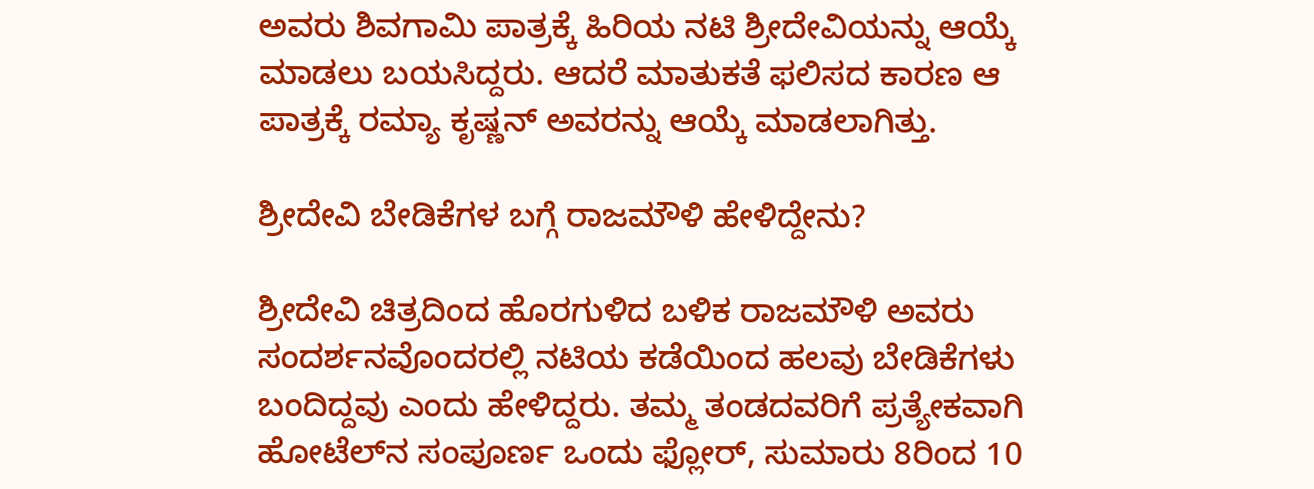ಅವರು ಶಿವಗಾಮಿ ಪಾತ್ರಕ್ಕೆ ಹಿರಿಯ ನಟಿ ಶ್ರೀದೇವಿಯನ್ನು ಆಯ್ಕೆ ಮಾಡಲು ಬಯಸಿದ್ದರು. ಆದರೆ ಮಾತುಕತೆ ಫಲಿಸದ ಕಾರಣ ಆ ಪಾತ್ರಕ್ಕೆ ರಮ್ಯಾ ಕೃಷ್ಣನ್‌ ಅವರನ್ನು ಆಯ್ಕೆ ಮಾಡಲಾಗಿತ್ತು.

ಶ್ರೀದೇವಿ ಬೇಡಿಕೆಗಳ ಬಗ್ಗೆ ರಾಜಮೌಳಿ ಹೇಳಿದ್ದೇನು?

ಶ್ರೀದೇವಿ ಚಿತ್ರದಿಂದ ಹೊರಗುಳಿದ ಬಳಿಕ ರಾಜಮೌಳಿ ಅವರು ಸಂದರ್ಶನವೊಂದರಲ್ಲಿ ನಟಿಯ ಕಡೆಯಿಂದ ಹಲವು ಬೇಡಿಕೆಗಳು ಬಂದಿದ್ದವು ಎಂದು ಹೇಳಿದ್ದರು. ತಮ್ಮ ತಂಡದವರಿಗೆ ಪ್ರತ್ಯೇಕವಾಗಿ ಹೋಟೆಲ್‌ನ ಸಂಪೂರ್ಣ ಒಂದು ಫ್ಲೋರ್‌, ಸುಮಾರು 8ರಿಂದ 10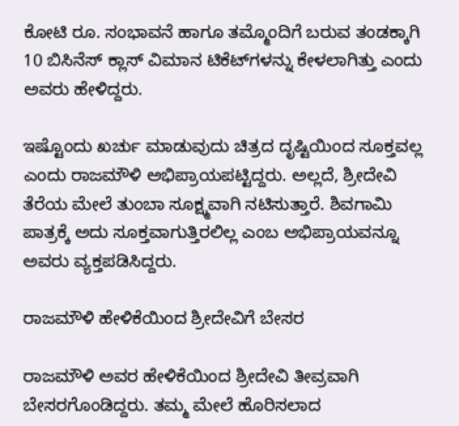ಕೋಟಿ ರೂ. ಸಂಭಾವನೆ ಹಾಗೂ ತಮ್ಮೊಂದಿಗೆ ಬರುವ ತಂಡಕ್ಕಾಗಿ 10 ಬಿಸಿನೆಸ್ ಕ್ಲಾಸ್ ವಿಮಾನ ಟಿಕೆಟ್‌ಗಳನ್ನು ಕೇಳಲಾಗಿತ್ತು ಎಂದು ಅವರು ಹೇಳಿದ್ದರು.

ಇಷ್ಟೊಂದು ಖರ್ಚು ಮಾಡುವುದು ಚಿತ್ರದ ದೃಷ್ಟಿಯಿಂದ ಸೂಕ್ತವಲ್ಲ ಎಂದು ರಾಜಮೌಳಿ ಅಭಿಪ್ರಾಯಪಟ್ಟಿದ್ದರು. ಅಲ್ಲದೆ, ಶ್ರೀದೇವಿ ತೆರೆಯ ಮೇಲೆ ತುಂಬಾ ಸೂಕ್ಷ್ಮವಾಗಿ ನಟಿಸುತ್ತಾರೆ. ಶಿವಗಾಮಿ ಪಾತ್ರಕ್ಕೆ ಅದು ಸೂಕ್ತವಾಗುತ್ತಿರಲಿಲ್ಲ ಎಂಬ ಅಭಿಪ್ರಾಯವನ್ನೂ ಅವರು ವ್ಯಕ್ತಪಡಿಸಿದ್ದರು.

ರಾಜಮೌಳಿ ಹೇಳಿಕೆಯಿಂದ ಶ್ರೀದೇವಿಗೆ ಬೇಸರ

ರಾಜಮೌಳಿ ಅವರ ಹೇಳಿಕೆಯಿಂದ ಶ್ರೀದೇವಿ ತೀವ್ರವಾಗಿ ಬೇಸರಗೊಂಡಿದ್ದರು. ತಮ್ಮ ಮೇಲೆ ಹೊರಿಸಲಾದ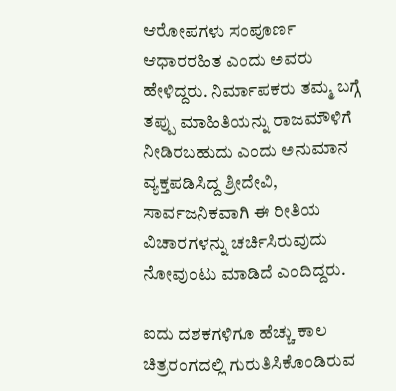ಆರೋಪಗಳು ಸಂಪೂರ್ಣ ಆಧಾರರಹಿತ ಎಂದು ಅವರು ಹೇಳಿದ್ದರು. ನಿರ್ಮಾಪಕರು ತಮ್ಮ ಬಗ್ಗೆ ತಪ್ಪು ಮಾಹಿತಿಯನ್ನು ರಾಜಮೌಳಿಗೆ ನೀಡಿರಬಹುದು ಎಂದು ಅನುಮಾನ ವ್ಯಕ್ತಪಡಿಸಿದ್ದ ಶ್ರೀದೇವಿ, ಸಾರ್ವಜನಿಕವಾಗಿ ಈ ರೀತಿಯ ವಿಚಾರಗಳನ್ನು ಚರ್ಚಿಸಿರುವುದು ನೋವುಂಟು ಮಾಡಿದೆ ಎಂದಿದ್ದರು.

ಐದು ದಶಕಗಳಿಗೂ ಹೆಚ್ಚು ಕಾಲ ಚಿತ್ರರಂಗದಲ್ಲಿ ಗುರುತಿಸಿಕೊಂಡಿರುವ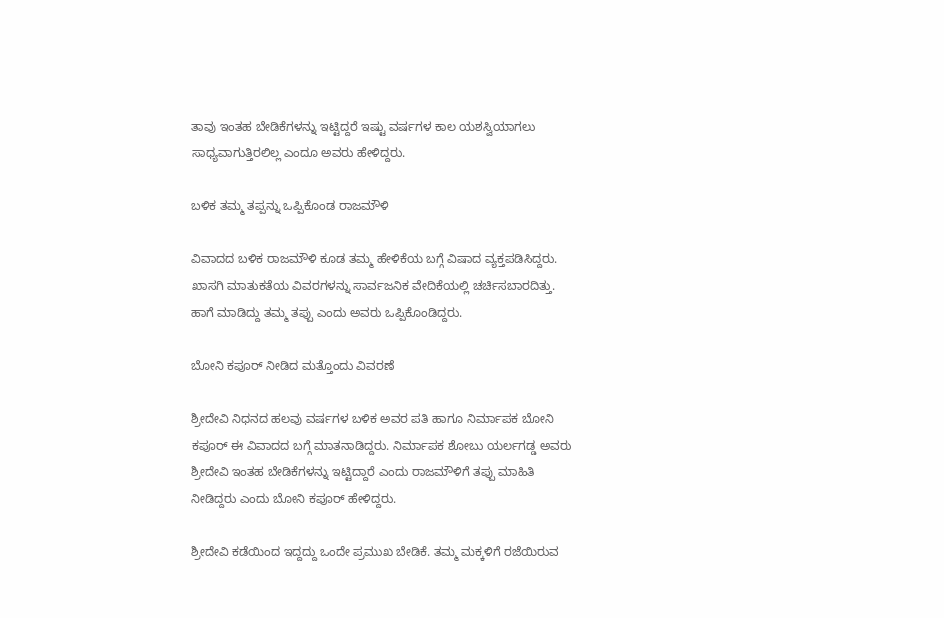ತಾವು ಇಂತಹ ಬೇಡಿಕೆಗಳನ್ನು ಇಟ್ಟಿದ್ದರೆ ಇಷ್ಟು ವರ್ಷಗಳ ಕಾಲ ಯಶಸ್ವಿಯಾಗಲು ಸಾಧ್ಯವಾಗುತ್ತಿರಲಿಲ್ಲ ಎಂದೂ ಅವರು ಹೇಳಿದ್ದರು.

ಬಳಿಕ ತಮ್ಮ ತಪ್ಪನ್ನು ಒಪ್ಪಿಕೊಂಡ ರಾಜಮೌಳಿ

ವಿವಾದದ ಬಳಿಕ ರಾಜಮೌಳಿ ಕೂಡ ತಮ್ಮ ಹೇಳಿಕೆಯ ಬಗ್ಗೆ ವಿಷಾದ ವ್ಯಕ್ತಪಡಿಸಿದ್ದರು. ಖಾಸಗಿ ಮಾತುಕತೆಯ ವಿವರಗಳನ್ನು ಸಾರ್ವಜನಿಕ ವೇದಿಕೆಯಲ್ಲಿ ಚರ್ಚಿಸಬಾರದಿತ್ತು. ಹಾಗೆ ಮಾಡಿದ್ದು ತಮ್ಮ ತಪ್ಪು ಎಂದು ಅವರು ಒಪ್ಪಿಕೊಂಡಿದ್ದರು.

ಬೋನಿ ಕಪೂರ್ ನೀಡಿದ ಮತ್ತೊಂದು ವಿವರಣೆ

ಶ್ರೀದೇವಿ ನಿಧನದ ಹಲವು ವರ್ಷಗಳ ಬಳಿಕ ಅವರ ಪತಿ ಹಾಗೂ ನಿರ್ಮಾಪಕ ಬೋನಿ ಕಪೂರ್ ಈ ವಿವಾದದ ಬಗ್ಗೆ ಮಾತನಾಡಿದ್ದರು. ನಿರ್ಮಾಪಕ ಶೋಬು ಯರ್ಲಗಡ್ಡ ಅವರು ಶ್ರೀದೇವಿ ಇಂತಹ ಬೇಡಿಕೆಗಳನ್ನು ಇಟ್ಟಿದ್ದಾರೆ ಎಂದು ರಾಜಮೌಳಿಗೆ ತಪ್ಪು ಮಾಹಿತಿ ನೀಡಿದ್ದರು ಎಂದು ಬೋನಿ ಕಪೂರ್ ಹೇಳಿದ್ದರು.

ಶ್ರೀದೇವಿ ಕಡೆಯಿಂದ ಇದ್ದದ್ದು ಒಂದೇ ಪ್ರಮುಖ ಬೇಡಿಕೆ. ತಮ್ಮ ಮಕ್ಕಳಿಗೆ ರಜೆಯಿರುವ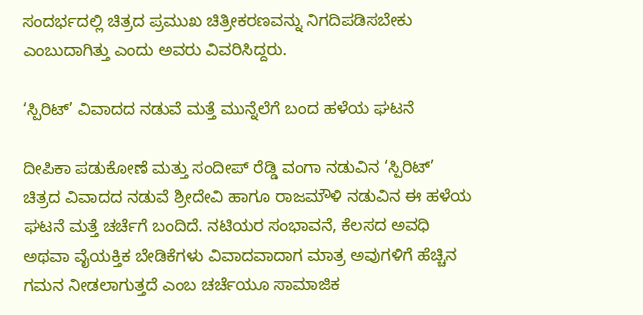ಸಂದರ್ಭದಲ್ಲಿ ಚಿತ್ರದ ಪ್ರಮುಖ ಚಿತ್ರೀಕರಣವನ್ನು ನಿಗದಿಪಡಿಸಬೇಕು ಎಂಬುದಾಗಿತ್ತು ಎಂದು ಅವರು ವಿವರಿಸಿದ್ದರು.

‘ಸ್ಪಿರಿಟ್’ ವಿವಾದದ ನಡುವೆ ಮತ್ತೆ ಮುನ್ನೆಲೆಗೆ ಬಂದ ಹಳೆಯ ಘಟನೆ

ದೀಪಿಕಾ ಪಡುಕೋಣೆ ಮತ್ತು ಸಂದೀಪ್ ರೆಡ್ಡಿ ವಂಗಾ ನಡುವಿನ ‘ಸ್ಪಿರಿಟ್’ ಚಿತ್ರದ ವಿವಾದದ ನಡುವೆ ಶ್ರೀದೇವಿ ಹಾಗೂ ರಾಜಮೌಳಿ ನಡುವಿನ ಈ ಹಳೆಯ ಘಟನೆ ಮತ್ತೆ ಚರ್ಚೆಗೆ ಬಂದಿದೆ. ನಟಿಯರ ಸಂಭಾವನೆ, ಕೆಲಸದ ಅವಧಿ ಅಥವಾ ವೈಯಕ್ತಿಕ ಬೇಡಿಕೆಗಳು ವಿವಾದವಾದಾಗ ಮಾತ್ರ ಅವುಗಳಿಗೆ ಹೆಚ್ಚಿನ ಗಮನ ನೀಡಲಾಗುತ್ತದೆ ಎಂಬ ಚರ್ಚೆಯೂ ಸಾಮಾಜಿಕ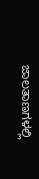ಜಾಲತಾಣಗಳಲ್ಲಿ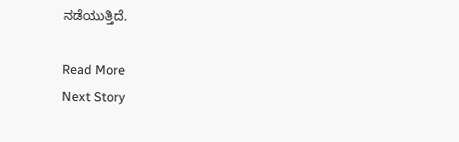ನಡೆಯುತ್ತಿದೆ.

Read More
Next Story